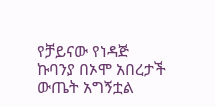የቻይናው የነዳጅ ኩባንያ በኦሞ አበረታች ውጤት አግኝቷል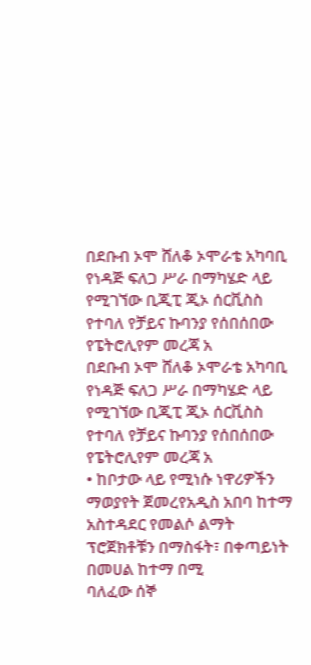በደቡብ ኦሞ ሸለቆ ኦሞራቴ አካባቢ የነዳጅ ፍለጋ ሥራ በማካሄድ ላይ የሚገኘው ቢጂፒ ጂኦ ሰርቪስስ የተባለ የቻይና ኩባንያ የሰበሰበው የፔትሮሊየም መረጃ አ
በደቡብ ኦሞ ሸለቆ ኦሞራቴ አካባቢ የነዳጅ ፍለጋ ሥራ በማካሄድ ላይ የሚገኘው ቢጂፒ ጂኦ ሰርቪስስ የተባለ የቻይና ኩባንያ የሰበሰበው የፔትሮሊየም መረጃ አ
• ከቦታው ላይ የሚነሱ ነዋሪዎችን ማወያየት ጀመረየአዲስ አበባ ከተማ አስተዳደር የመልሶ ልማት ፕሮጀክቶቹን በማስፋት፣ በቀጣይነት በመሀል ከተማ በሚ
ባለፈው ሰኞ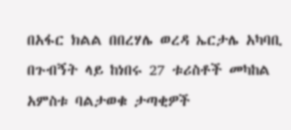በአፋር ክልል በበረሃሌ ወረዳ ኤርታሌ አካባቢ በጉብኝት ላይ ከነበሩ 27 ቱሪስቶች መካከል አምስቱ ባልታወቁ ታጣቂዎች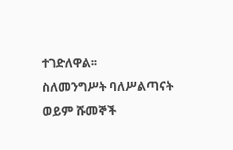ተገድለዋል፡፡
ስለመንግሥት ባለሥልጣናት ወይም ሹመኞች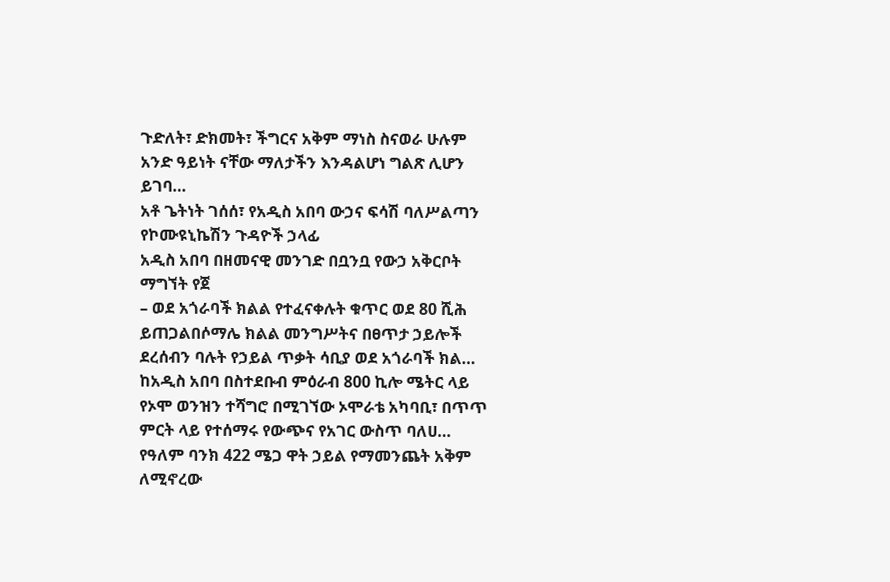ጉድለት፣ ድክመት፣ ችግርና አቅም ማነስ ስናወራ ሁሉም አንድ ዓይነት ናቸው ማለታችን እንዳልሆነ ግልጽ ሊሆን ይገባ…
አቶ ጌትነት ገሰሰ፣ የአዲስ አበባ ውኃና ፍሳሽ ባለሥልጣን የኮሙዩኒኬሽን ጉዳዮች ኃላፊ
አዲስ አበባ በዘመናዊ መንገድ በቧንቧ የውኃ አቅርቦት ማግኘት የጀ
– ወደ አጎራባች ክልል የተፈናቀሉት ቁጥር ወደ 80 ሺሕ ይጠጋልበሶማሌ ክልል መንግሥትና በፀጥታ ኃይሎች ደረሰብን ባሉት የኃይል ጥቃት ሳቢያ ወደ አጎራባች ክል…
ከአዲስ አበባ በስተደቡብ ምዕራብ 800 ኪሎ ሜትር ላይ የኦሞ ወንዝን ተሻግሮ በሚገኘው ኦሞራቴ አካባቢ፣ በጥጥ ምርት ላይ የተሰማሩ የውጭና የአገር ውስጥ ባለሀ…
የዓለም ባንክ 422 ሜጋ ዋት ኃይል የማመንጨት አቅም ለሚኖረው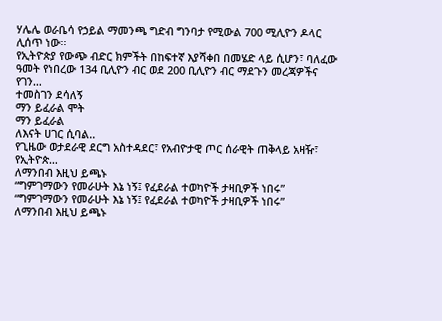ሃሌሌ ወራቤሳ የኃይል ማመንጫ ግድብ ግንባታ የሚውል 700 ሚሊዮን ዶላር ሊሰጥ ነው፡፡
የኢትዮጵያ የውጭ ብድር ክምችት በከፍተኛ እያሻቀበ በመሄድ ላይ ሲሆን፣ ባለፈው ዓመት የነበረው 134 ቢሊዮን ብር ወደ 200 ቢሊዮን ብር ማደጉን መረጃዎችና የገን…
ተመስገን ደሳለኝ
ማን ይፈራል ሞት
ማን ይፈራል
ለእናት ሀገር ሲባል..
የጊዜው ወታደራዊ ደርግ አስተዳደር፣ የአብዮታዊ ጦር ሰራዊት ጠቅላይ አዛዥ፣ የኢትዮጵ…
ለማንበብ እዚህ ይጫኑ
“ግምገማውን የመራሁት እኔ ነኝ፤ የፈደራል ተወካዮች ታዛቢዎች ነበሩ”
“ግምገማውን የመራሁት እኔ ነኝ፤ የፈደራል ተወካዮች ታዛቢዎች ነበሩ”
ለማንበብ እዚህ ይጫኑ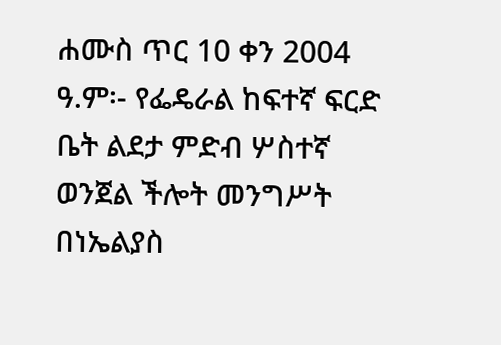ሐሙስ ጥር 10 ቀን 2004 ዓ.ም፡- የፌዴራል ከፍተኛ ፍርድ ቤት ልደታ ምድብ ሦስተኛ ወንጀል ችሎት መንግሥት በነኤልያስ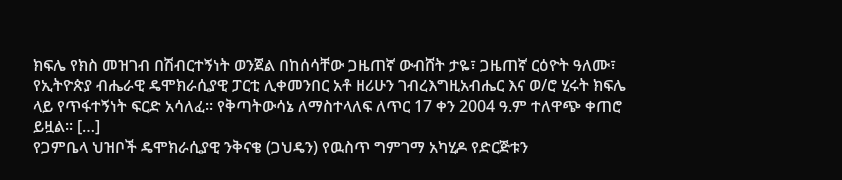ክፍሌ የክስ መዝገብ በሽብርተኝነት ወንጀል በከሰሳቸው ጋዜጠኛ ውብሸት ታዬ፣ ጋዜጠኛ ርዕዮት ዓለሙ፣ የኢትዮጵያ ብሔራዊ ዴሞክራሲያዊ ፓርቲ ሊቀመንበር አቶ ዘሪሁን ገብረእግዚአብሔር እና ወ/ሮ ሂሩት ክፍሌ ላይ የጥፋተኝነት ፍርድ አሳለፈ፡፡ የቅጣትውሳኔ ለማስተላለፍ ለጥር 17 ቀን 2004 ዓ.ም ተለዋጭ ቀጠሮ ይዟል፡፡ […]
የጋምቤላ ህዝቦች ዴሞክራሲያዊ ንቅናቄ (ጋህዴን) የዉስጥ ግምገማ አካሂዶ የድርጅቱን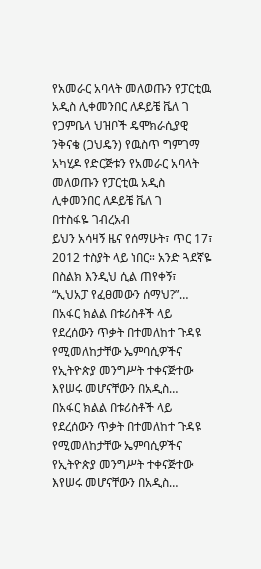የአመራር አባላት መለወጡን የፓርቲዉ አዲስ ሊቀመንበር ለዶይቼ ቬለ ገ
የጋምቤላ ህዝቦች ዴሞክራሲያዊ ንቅናቄ (ጋህዴን) የዉስጥ ግምገማ አካሂዶ የድርጅቱን የአመራር አባላት መለወጡን የፓርቲዉ አዲስ ሊቀመንበር ለዶይቼ ቬለ ገ
በተስፋዬ ገብረአብ
ይህን አሳዛኝ ዜና የሰማሁት፣ ጥር 17፣ 2012 ተስያት ላይ ነበር። አንድ ጓደኛዬ በስልክ እንዲህ ሲል ጠየቀኝ፣ “ኢህአፓ የፈፀመውን ሰማህ?”…
በአፋር ክልል በቱሪስቶች ላይ የደረሰውን ጥቃት በተመለከተ ጉዳዩ የሚመለከታቸው ኤምባሲዎችና የኢትዮጵያ መንግሥት ተቀናጅተው እየሠሩ መሆናቸውን በአዲስ…
በአፋር ክልል በቱሪስቶች ላይ የደረሰውን ጥቃት በተመለከተ ጉዳዩ የሚመለከታቸው ኤምባሲዎችና የኢትዮጵያ መንግሥት ተቀናጅተው እየሠሩ መሆናቸውን በአዲስ…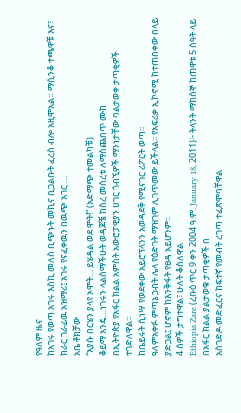የዓለም ዜና
ከአገሩ የወጣ አገሩ እስኪ መለስ ቢጭኑት መኪና ቢጋልቡት ፈረስ ብሎ አዚሞአል። ማሲንቆ ተጫዋቹ እና፣ ክራር ገራፊዉ አዝማሪ፤ አገሩ የናፈቀዉን በዉጭ አገር …
አቤ ቶክቻው
“እያሱ በርሄን ያላየ ኦሞት… ይሄዳል ወደ ሞት!” (አድማጭ ተመልካቹ)
ቆይማ አንዴ…ነገሩን ላልሰማችሁት ወዳጆቼ ከስረ መሰረቱ ለማስጨበጥ ሙከ
በኢትዮጵያ የአፋር ክልል አምስት አውሮፓዊያን ሀገር ጎብኚዎች ማንነታቸው ባልታወቀ ታጣቂዎች ተገድለዋል።
ከቤይሩት ሲነሣ የወደቀው አይሮፕላንን አወዳደቅ የሚናገር ሪፖርት ወጣ፡፡
ዓለምአቀፉ ምጣኔ ኃብት ሌላ የዕድገት ማዝገም ሊገጥመው ይችላል፡፡ የአፍሪቃ ኢኮኖሚ ከተጠበቀው በላይ ያድጋል፤ ሆኖም ከእንቅፋት የፀዳ አይሆንም፡፡
4 ሰዎች ታግተዋል፣ ሁለት ቆስለዋል
Ethiopia Zare (ረቡዕ ጥር 9 ቀን 2004 ዓ.ም. January 18, 2011)፦ ትላንት ማክሰኞ ከጠዋቱ 5 ሰዓት ላይ በአፋር ክልል ያልታወቁ ታጣቂዎች በ
አስገድዶ መድፈርና ከፍተኛ የመብት ረገጣ ተፈጽሞባቸዋል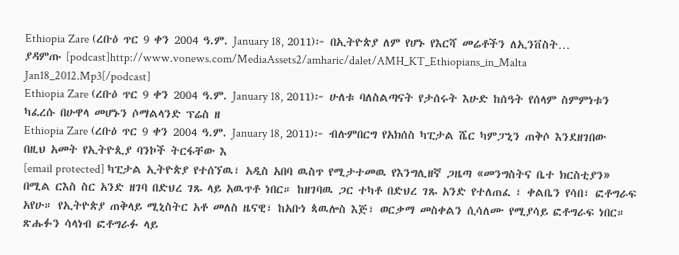Ethiopia Zare (ረቡዕ ጥር 9 ቀን 2004 ዓ.ም. January 18, 2011)፦ በኢትዮጵያ ለም የሆኑ የእርሻ መሬቶችን ለኢንቨስት…
ያዳምጡ [podcast]http://www.vonews.com/MediaAssets2/amharic/dalet/AMH_KT_Ethiopians_in_Malta Jan18_2012.Mp3[/podcast]
Ethiopia Zare (ረቡዕ ጥር 9 ቀን 2004 ዓ.ም. January 18, 2011)፦ ሁለቱ ባለስልጣናት የታሰሩት እሁድ ከሰዓት የሰላም ስምምነቱን ካፈረሱ በሁዋላ መሆኑን ሶማልላንድ ፕሬስ ዘ
Ethiopia Zare (ረቡዕ ጥር 9 ቀን 2004 ዓ.ም. January 18, 2011)፦ ብሉምበርግ የአክሰስ ካፒታል ሼር ካምፓኒን ጠቅሶ እንደዘገበው በዚህ አመት የኢትዮጲያ ባንኮች ትርፋቸው እ
[email protected] ካፒታል ኢትዮጵያ የተሰኘዉ፣ አዲስ አበባ ዉስጥ የሚታተመዉ የእንግሊዘኛ ጋዜጣ «መንግስትና ቤተ ክርስቲያን» በሚል ርእስ ስር አንድ ዘገባ በድህረ ገጹ ላይ አዉጥቶ ነበር። ከዘገባዉ ጋር ተካቶ በድህረ ገጹ አንድ የተለጠፈ ፣ ቀልቤን የሳበ፣ ፎቶግራፍ አየሁ። የኢትዮጵያ ጠቅላይ ሚኒስትር አቶ መለስ ዜናዊ፣ ከአቡነ ጳዉሎስ እጅ፣ ወርቃማ መስቀልን ሲሳለሙ የሚያሳይ ፎቶግራፍ ነበር። ጽሑፉን ሳላነብ ፎቶግራፉ ላይ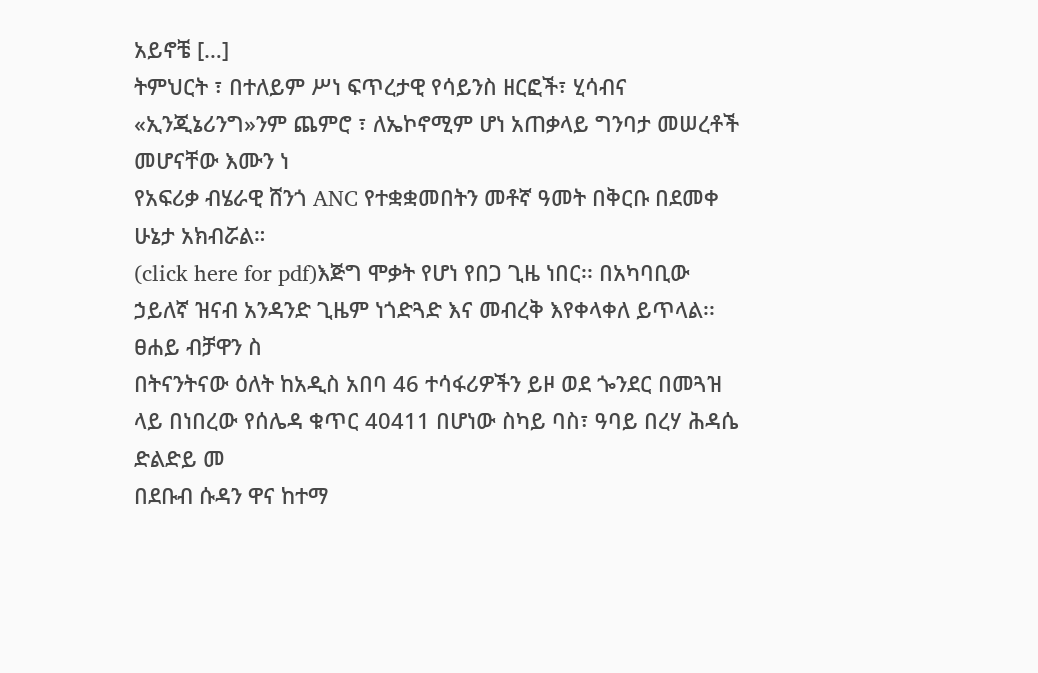አይኖቼ […]
ትምህርት ፣ በተለይም ሥነ ፍጥረታዊ የሳይንስ ዘርፎች፣ ሂሳብና «ኢንጂኔሪንግ»ንም ጨምሮ ፣ ለኤኮኖሚም ሆነ አጠቃላይ ግንባታ መሠረቶች መሆናቸው እሙን ነ
የአፍሪቃ ብሄራዊ ሸንጎ ANC የተቋቋመበትን መቶኛ ዓመት በቅርቡ በደመቀ ሁኔታ አክብሯል።
(click here for pdf)እጅግ ሞቃት የሆነ የበጋ ጊዜ ነበር፡፡ በአካባቢው ኃይለኛ ዝናብ አንዳንድ ጊዜም ነጎድጓድ እና መብረቅ እየቀላቀለ ይጥላል፡፡ ፀሐይ ብቻዋን ስ
በትናንትናው ዕለት ከአዲስ አበባ 46 ተሳፋሪዎችን ይዞ ወደ ጐንደር በመጓዝ ላይ በነበረው የሰሌዳ ቁጥር 40411 በሆነው ስካይ ባስ፣ ዓባይ በረሃ ሕዳሴ ድልድይ መ
በደቡብ ሱዳን ዋና ከተማ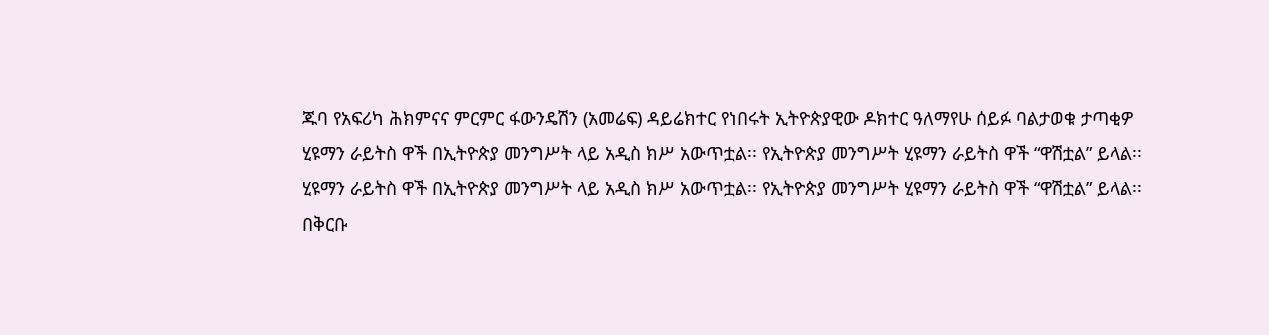ጁባ የአፍሪካ ሕክምናና ምርምር ፋውንዴሽን (አመሬፍ) ዳይሬክተር የነበሩት ኢትዮጵያዊው ዶክተር ዓለማየሁ ሰይፉ ባልታወቁ ታጣቂዎ
ሂዩማን ራይትስ ዋች በኢትዮጵያ መንግሥት ላይ አዲስ ክሥ አውጥቷል፡፡ የኢትዮጵያ መንግሥት ሂዩማን ራይትስ ዋች “ዋሽቷል” ይላል፡፡
ሂዩማን ራይትስ ዋች በኢትዮጵያ መንግሥት ላይ አዲስ ክሥ አውጥቷል፡፡ የኢትዮጵያ መንግሥት ሂዩማን ራይትስ ዋች “ዋሽቷል” ይላል፡፡
በቅርቡ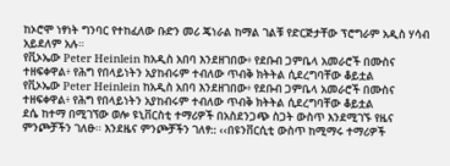ከኦሮሞ ነፃነት ግንባር የተከፈለው ቡድን መሪ ጄነራል ከማል ገልቹ የድርጅታቸው ፕሮግራም አዲስ ሃሳብ አይደለም አሉ።
የቪኦኤው Peter Heinlein ከአዲስ አበባ እንደዘገበው፥ የደቡብ ጋምቤላ አመራሮች በሙስና ተዘፍቀዋል፥ የሕግ የበላይነትን አያከብሩም ተብለው ጥብቅ ክትትል ሲደረግባቸው ቆይቷል
የቪኦኤው Peter Heinlein ከአዲስ አበባ እንደዘገበው፥ የደቡብ ጋምቤላ አመራሮች በሙስና ተዘፍቀዋል፥ የሕግ የበላይነትን አያከብሩም ተብለው ጥብቅ ክትትል ሲደረግባቸው ቆይቷል
ደሴ ከተማ በሚገኘው ወሎ ዩኒቨርስቲ ተማሪዎች በአስደንጋጭ ስጋት ውስጥ እንደሚገኙ የዜና ምንጮቻችን ገለፁ፡፡ እንደዜና ምንጮቻችን ገለፃ:: ‹‹በዩንቨርሲቲ ውስጥ ከሚማሩ ተማሪዎች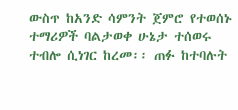ውስጥ ከአንድ ሳምንት ጀምሮ የተወሰኑ ተማሪዎች ባልታወቀ ሁኔታ ተሰወሩ ተብሎ ሲነገር ከረመ፡፡ ጠፉ ከተባሉት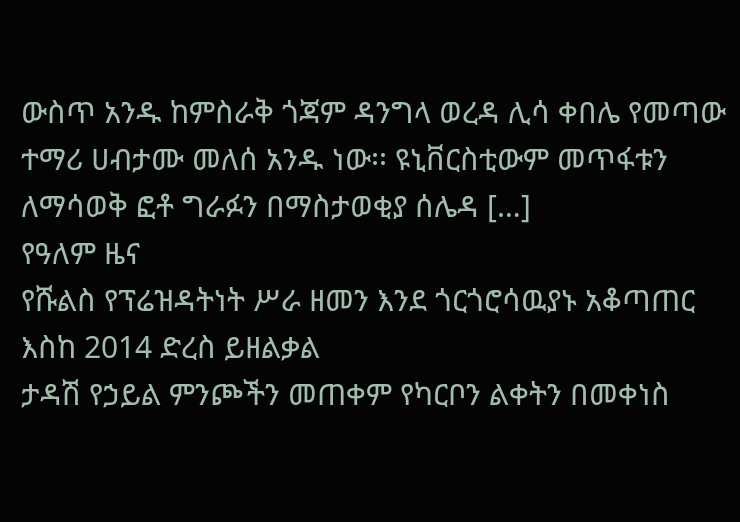ውስጥ አንዱ ከምስራቅ ጎጃም ዳንግላ ወረዳ ሊሳ ቀበሌ የመጣው ተማሪ ሀብታሙ መለሰ አንዱ ነው፡፡ ዩኒቨርስቲውም መጥፋቱን ለማሳወቅ ፎቶ ግራፉን በማስታወቂያ ሰሌዳ […]
የዓለም ዜና
የሹልስ የፕሬዝዳትነት ሥራ ዘመን እንደ ጎርጎሮሳዉያኑ አቆጣጠር እስከ 2014 ድረስ ይዘልቃል
ታዳሽ የኃይል ምንጮችን መጠቀም የካርቦን ልቀትን በመቀነስ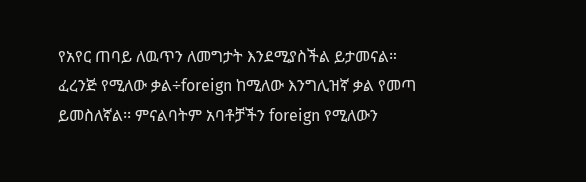የአየር ጠባይ ለዉጥን ለመግታት እንደሚያስችል ይታመናል።
ፈረንጅ የሚለው ቃል÷foreign ከሚለው እንግሊዝኛ ቃል የመጣ ይመስለኛል፡፡ ምናልባትም አባቶቻችን foreign የሚለውን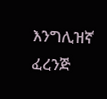እንግሊዝኛ ፈረንጅ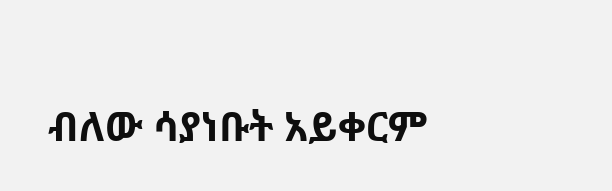ብለው ሳያነቡት አይቀርም